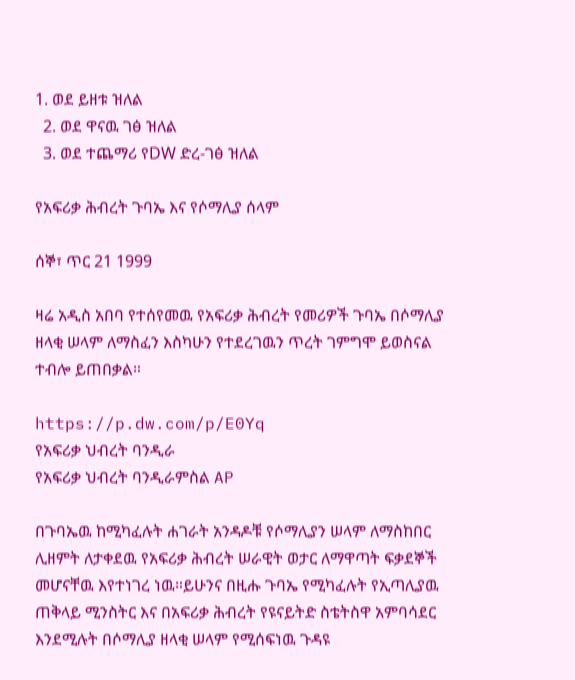1. ወደ ይዘቱ ዝለል
  2. ወደ ዋናዉ ገፅ ዝለል
  3. ወደ ተጨማሪ የDW ድረ-ገፅ ዝለል

የአፍሪቃ ሕብረት ጉባኤ እና የሶማሊያ ሰላም

ሰኞ፣ ጥር 21 1999

ዛሬ አዲስ አበባ የተሰየመዉ የአፍሪቃ ሕብረት የመሪዎች ጉባኤ በሶማሊያ ዘላቂ ሠላም ለማስፈን እስካሁን የተደረገዉን ጥረት ገምግሞ ይወስናል ተብሎ ይጠበቃል።

https://p.dw.com/p/E0Yq
የአፍሪቃ ህብረት ባንዲራ
የአፍሪቃ ህብረት ባንዲራምስል AP

በጉባኤዉ ከሚካፈሉት ሐገራት አንዳዶቹ የሶማሊያን ሠላም ለማስከበር ሊዘምት ለታቀደዉ የአፍሪቃ ሕብረት ሠራዊት ወታር ለማዋጣት ፍቃደኞች መሆናቸዉ እየተነገረ ነዉ።ይሁንና በዚሑ ጉባኤ የሚካፈሉት የኢጣሊያዉ ጠቅላይ ሚንስትር እና በአፍሪቃ ሕብረት የዩናይትድ ስቴትስዋ አምባሳደር እንደሚሉት በሶማሊያ ዘላቂ ሠላም የሚሰፍነዉ ጉዳዩ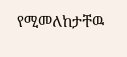የሚመለከታቸዉ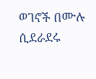ወገኖች በሙሉ ሲደራደሩ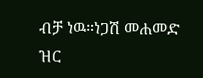ብቻ ነዉ።ነጋሽ መሐመድ ዝር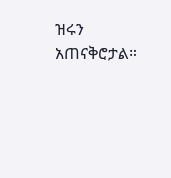ዝሩን አጠናቅሮታል።